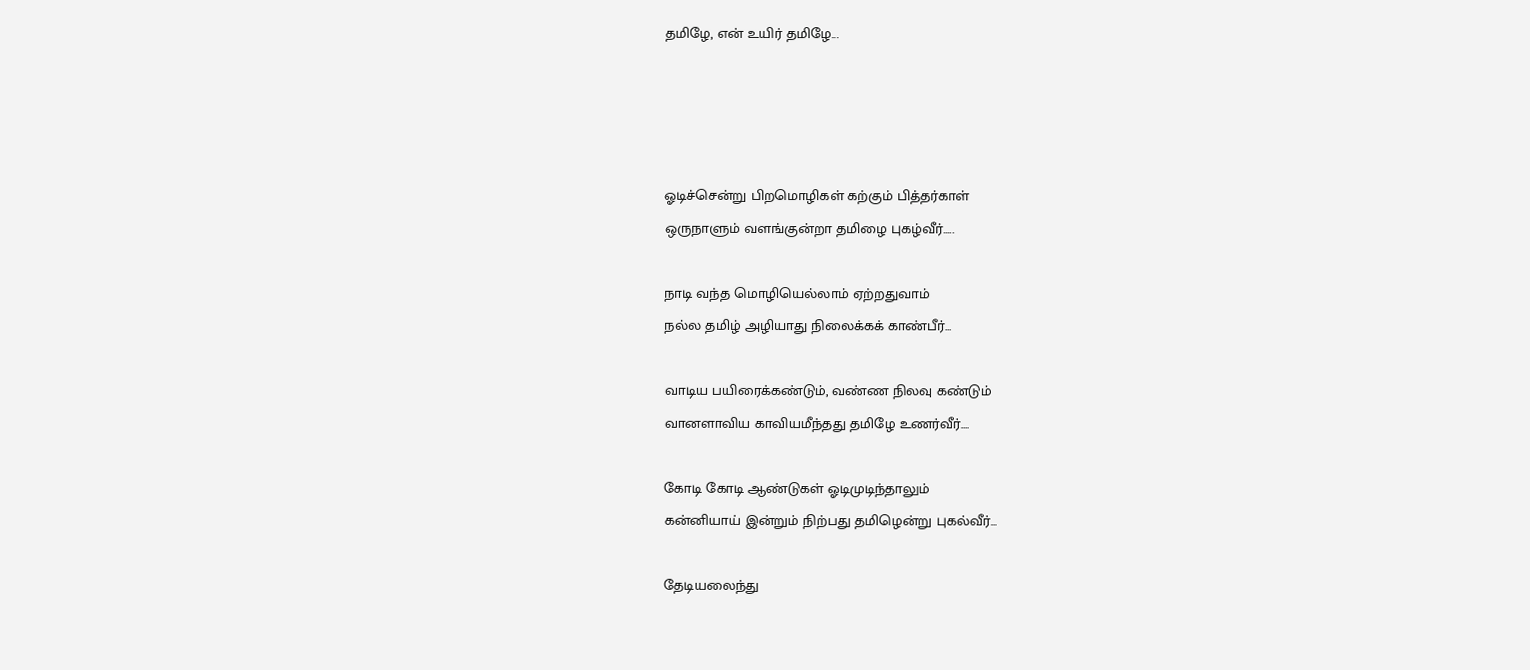தமிழே, என் உயிர் தமிழே...




ஓடிச்சென்று பிறமொழிகள் கற்கும் பித்தர்காள்
ஒருநாளும் வளங்குன்றா தமிழை புகழ்வீர்.....

நாடி வந்த மொழியெல்லாம் ஏற்றதுவாம்
நல்ல தமிழ் அழியாது நிலைக்கக் காண்பீர்...

வாடிய பயிரைக்கண்டும், வண்ண நிலவு கண்டும்
வானளாவிய காவியமீந்தது தமிழே உணர்வீர்....

கோடி கோடி ஆண்டுகள் ஓடிமுடிந்தாலும்
கன்னியாய் இன்றும் நிற்பது தமிழென்று புகல்வீர்...

தேடியலைந்து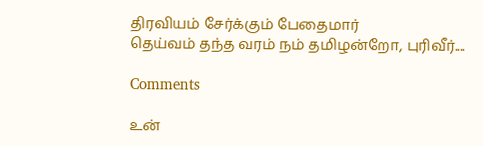திரவியம் சேர்க்கும் பேதைமார்
தெய்வம் தந்த வரம் நம் தமிழன்றோ, புரிவீர்....

Comments

உன்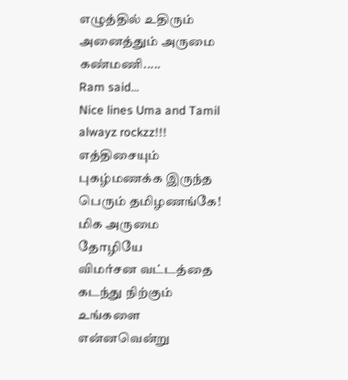எழுத்தில் உதிரும் அனைத்தும் அருமை கண்மணி.....
Ram said…
Nice lines Uma and Tamil alwayz rockzz!!!
எத்திசையும் புகழ்மணக்க இருந்த பெரும் தமிழணங்கே!
மிக அருமை தோழியே
விமர்சன வட்டத்தை கடந்து நிற்கும்
உங்களை என்னவென்று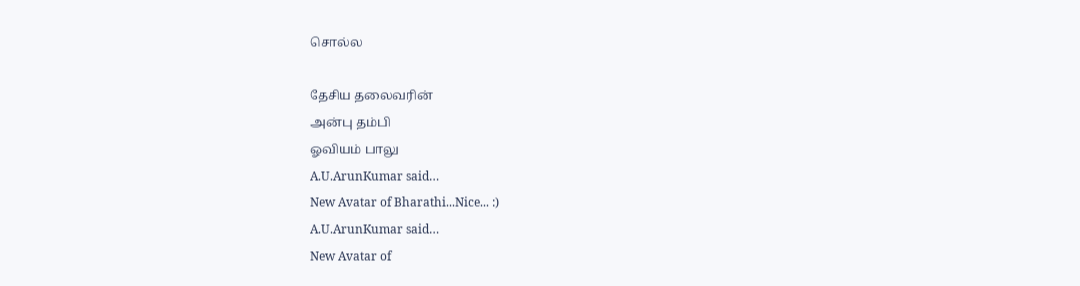சொல்ல

தேசிய தலைவரின்
அன்பு தம்பி
ஓவியம் பாலு
A.U.ArunKumar said…
New Avatar of Bharathi...Nice... :)
A.U.ArunKumar said…
New Avatar of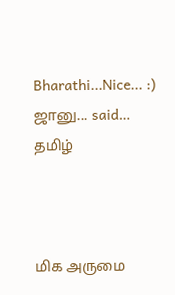Bharathi...Nice... :)
ஜானு... said…
தமிழ்



மிக அருமை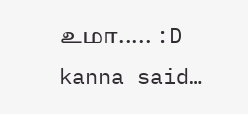உமா..... :D
kanna said…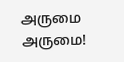அருமை அருமை!